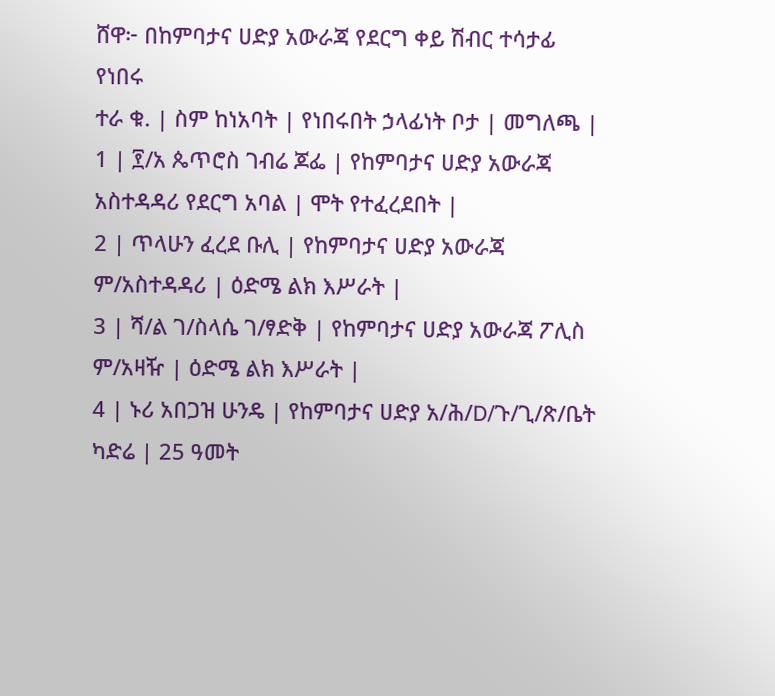ሸዋ፦ በከምባታና ሀድያ አውራጃ የደርግ ቀይ ሽብር ተሳታፊ የነበሩ
ተራ ቁ. | ስም ከነአባት | የነበሩበት ኃላፊነት ቦታ | መግለጫ |
1 | ፻/አ ጴጥሮስ ገብሬ ጆፌ | የከምባታና ሀድያ አውራጃ አስተዳዳሪ የደርግ አባል | ሞት የተፈረደበት |
2 | ጥላሁን ፈረደ ቡሊ | የከምባታና ሀድያ አውራጃ ም/አስተዳዳሪ | ዕድሜ ልክ እሥራት |
3 | ሻ/ል ገ/ስላሴ ገ/ፃድቅ | የከምባታና ሀድያ አውራጃ ፖሊስ ም/አዛዥ | ዕድሜ ልክ እሥራት |
4 | ኑሪ አበጋዝ ሁንዴ | የከምባታና ሀድያ አ/ሕ/D/ጉ/ጊ/ጽ/ቤት ካድሬ | 25 ዓመት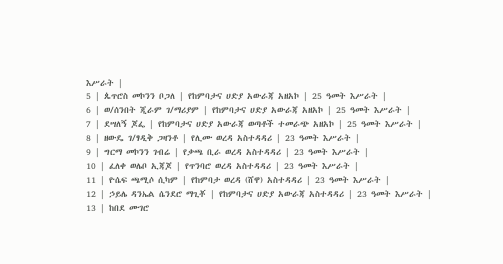እሥራት |
5 | ጴጥሮስ መኮንን ቦጋለ | የከምባታና ሀድያ አውራጃ አዘአኮ | 25 ዓመት እሥራት |
6 | ወ/ሰንበት ጂራም ገ/ማሪያም | የከምባታና ሀድያ አውራጃ አዘአኮ | 25 ዓመት እሥራት |
7 | ደሣለኝ ጆፌ | የከምባታና ሀድያ አውራጃ ወጣቶች ተመራጭ አዘአኮ | 25 ዓመት እሥራት |
8 | ዘውዴ ገ/ፃዲቅ ጋዛንቶ | የሊሙ ወረዳ አስተዳዳሪ | 23 ዓመት እሥራት |
9 | ግርማ መኮንን ገብሬ | የቃጫ ቢራ ወረዳ አስተዳዳሪ | 23 ዓመት እሥራት |
10 | ፈለቀ ወሌቦ ኢጃጆ | የጥንባሮ ወረዳ አስተዳዳሪ | 23 ዓመት እሥራት |
11 | ዮሴፍ ጫሚሶ ሲካም | የከምባታ ወረዳ (ሸዋ) አስተዳዳሪ | 23 ዓመት እሥራት |
12 | ኃይሌ ዳንኤል ሴንደሮ ማጊቾ | የከምባታና ሀድያ አውራጃ አስተዳዳሪ | 23 ዓመት እሥራት |
13 | ከበደ ሙገሮ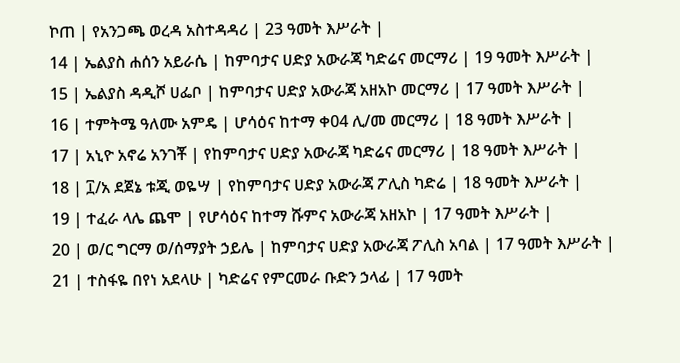ኮጠ | የአንጋጫ ወረዳ አስተዳዳሪ | 23 ዓመት እሥራት |
14 | ኤልያስ ሐሰን አይራሴ | ከምባታና ሀድያ አውራጃ ካድሬና መርማሪ | 19 ዓመት እሥራት |
15 | ኤልያስ ዳዲሾ ሀፌቦ | ከምባታና ሀድያ አውራጃ አዘአኮ መርማሪ | 17 ዓመት እሥራት |
16 | ተምትሜ ዓለሙ አምዴ | ሆሳዕና ከተማ ቀ04 ሊ/መ መርማሪ | 18 ዓመት እሥራት |
17 | አኒዮ አኖሬ አንገቾ | የከምባታና ሀድያ አውራጃ ካድሬና መርማሪ | 18 ዓመት እሥራት |
18 | ፲/አ ደጀኔ ቱጂ ወዬሣ | የከምባታና ሀድያ አውራጃ ፖሊስ ካድሬ | 18 ዓመት እሥራት |
19 | ተፈራ ላሌ ጨሞ | የሆሳዕና ከተማ ሹምና አውራጃ አዘአኮ | 17 ዓመት እሥራት |
20 | ወ/ር ግርማ ወ/ሰማያት ኃይሌ | ከምባታና ሀድያ አውራጃ ፖሊስ አባል | 17 ዓመት እሥራት |
21 | ተስፋዬ በየነ አደላሁ | ካድሬና የምርመራ ቡድን ኃላፊ | 17 ዓመት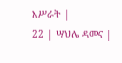እሥራት |
22 | ሣህሌ ዳመና |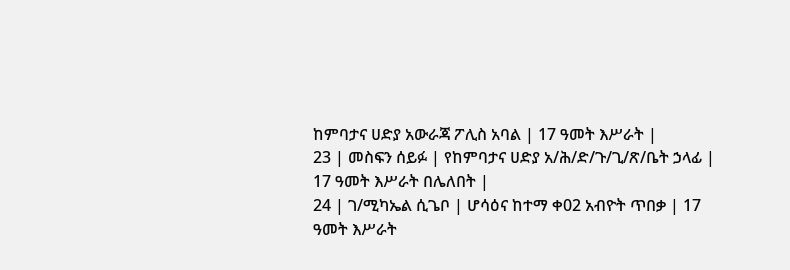ከምባታና ሀድያ አውራጃ ፖሊስ አባል | 17 ዓመት እሥራት |
23 | መስፍን ሰይፉ | የከምባታና ሀድያ አ/ሕ/ድ/ጉ/ጊ/ጽ/ቤት ኃላፊ | 17 ዓመት እሥራት በሌለበት |
24 | ገ/ሚካኤል ሲጌቦ | ሆሳዕና ከተማ ቀ02 አብዮት ጥበቃ | 17 ዓመት እሥራት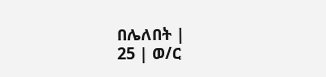በሌለበት |
25 | ወ/ር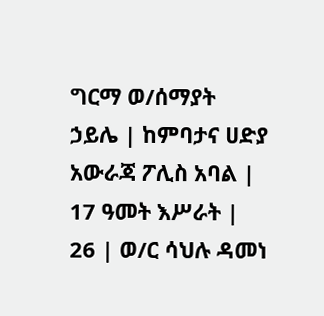ግርማ ወ/ሰማያት ኃይሌ | ከምባታና ሀድያ አውራጃ ፖሊስ አባል | 17 ዓመት እሥራት |
26 | ወ/ር ሳህሉ ዳመነ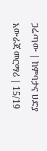ጋሬጣው | ከምባታና ሀድያ አውራጃ መርማሪ | 15/19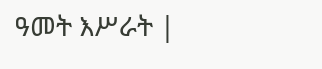ዓመት እሥራት |